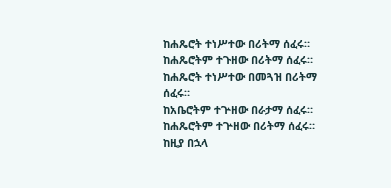ከሐጼሮት ተነሥተው በሪትማ ሰፈሩ።
ከሐጼሮትም ተጉዘው በሪትማ ሰፈሩ።
ከሐጼሮት ተነሥተው በመጓዝ በሪትማ ሰፈሩ።
ከአቤሮትም ተጕዘው በራታማ ሰፈሩ።
ከሐጼሮትም ተጕዘው በሪትማ ሰፈሩ።
ከዚያ በኋላ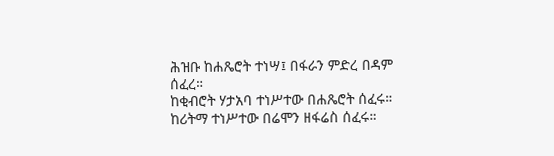ሕዝቡ ከሐጼሮት ተነሣ፤ በፋራን ምድረ በዳም ሰፈረ።
ከቂብሮት ሃታአባ ተነሥተው በሐጼሮት ሰፈሩ።
ከሪትማ ተነሥተው በሬሞን ዘፋሬስ ሰፈሩ።